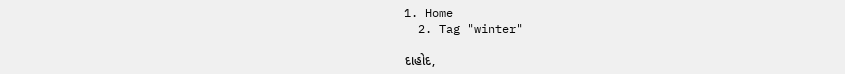1. Home
  2. Tag "winter"

દાહોદ,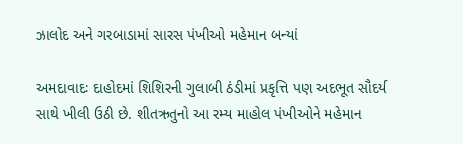ઝાલોદ અને ગરબાડામાં સારસ પંખીઓ મહેમાન બન્યાં

અમદાવાદઃ દાહોદમાં શિશિરની ગુલાબી ઠંડીમાં પ્રકૃત્તિ પણ અદભૂત સૌદર્ય સાથે ખીલી ઉઠી છે. શીતઋતુનો આ રમ્ય માહોલ પંખીઓને મહેમાન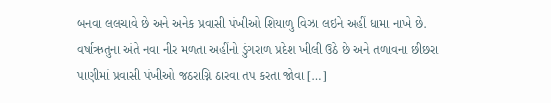બનવા લલચાવે છે અને અનેક પ્રવાસી પંખીઓ શિયાળુ વિઝા લઇને અહીં ધામા નાખે છે. વર્ષાઋતુના અંતે નવા નીર મળતા અહીંનો ડુંગરાળ પ્રદેશ ખીલી ઉઠે છે અને તળાવના છીછરા પાણીમાં પ્રવાસી પંખીઓ જઠરાગ્નિ ઠારવા તપ કરતા જોવા […]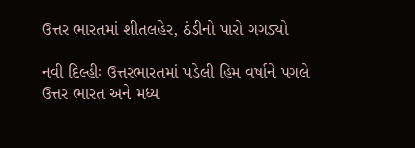ઉત્તર ભારતમાં શીતલહેર, ઠંડીનો પારો ગગડ્યો

નવી દિલ્હીઃ ઉત્તરભારતમાં પડેલી હિમ વર્ષાને પગલે ઉત્તર ભારત અને મધ્ય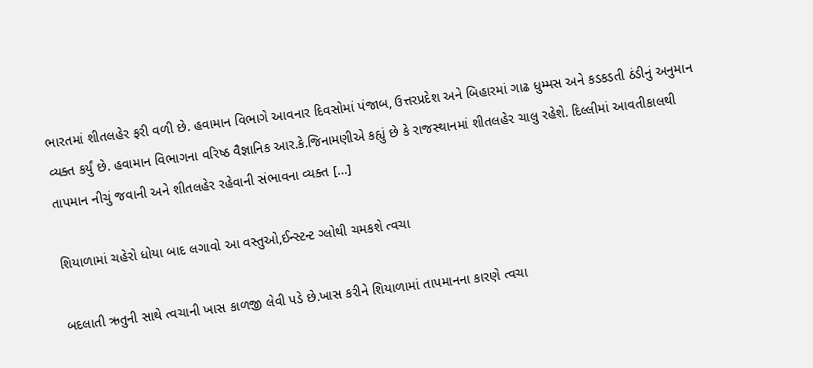ભારતમાં શીતલહેર ફરી વળી છે. હવામાન વિભાગે આવનાર દિવસોમાં પંજાબ, ઉત્તરપ્રદેશ અને બિહારમાં ગાઢ ધુમ્મસ અને કડકડતી ઠંડીનું અનુમાન વ્યક્ત કર્યું છે. હવામાન વિભાગના વરિષ્ઠ વૈજ્ઞાનિક આર.કે.જિનામણીએ કહ્યું છે કે રાજસ્થાનમાં શીતલહેર ચાલુ રહેશે. દિલ્લીમાં આવતીકાલથી તાપમાન નીચું જવાની અને શીતલહેર રહેવાની સંભાવના વ્યક્ત […]

શિયાળામાં ચહેરો ધોયા બાદ લગાવો આ વસ્તુઓ,ઈન્સ્ટન્ટ ગ્લોથી ચમકશે ત્વચા

બદલાતી ઋતુની સાથે ત્વચાની ખાસ કાળજી લેવી પડે છે.ખાસ કરીને શિયાળામાં તાપમાનના કારણે ત્વચા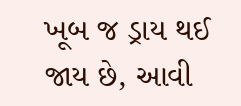ખૂબ જ ડ્રાય થઈ જાય છે, આવી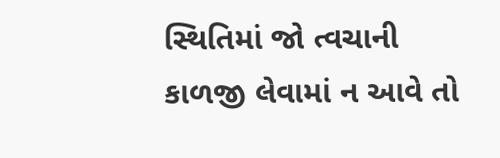સ્થિતિમાં જો ત્વચાની કાળજી લેવામાં ન આવે તો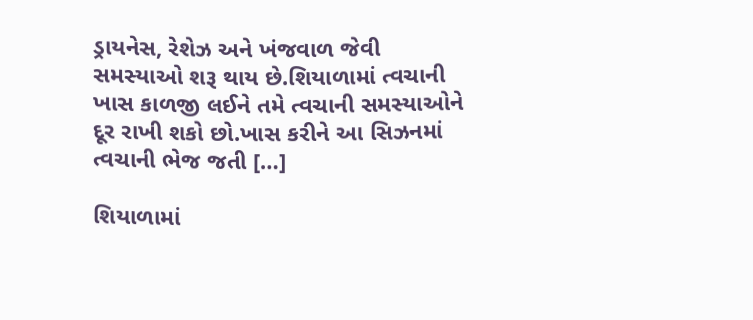ડ્રાયનેસ, રેશેઝ અને ખંજવાળ જેવી સમસ્યાઓ શરૂ થાય છે.શિયાળામાં ત્વચાની ખાસ કાળજી લઈને તમે ત્વચાની સમસ્યાઓને દૂર રાખી શકો છો.ખાસ કરીને આ સિઝનમાં ત્વચાની ભેજ જતી […]

શિયાળામાં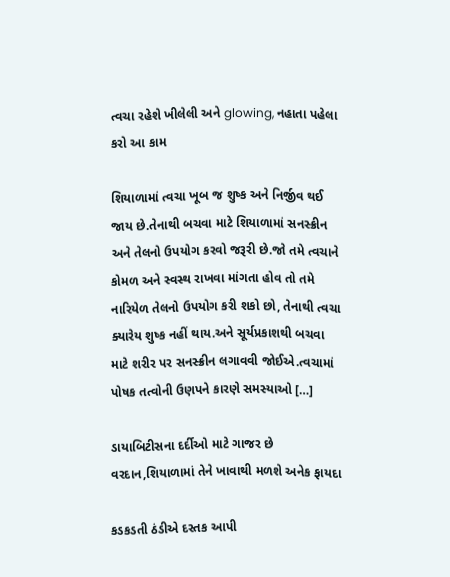ત્વચા રહેશે ખીલેલી અને glowing, નહાતા પહેલા કરો આ કામ

શિયાળામાં ત્વચા ખૂબ જ શુષ્ક અને નિર્જીવ થઈ જાય છે.તેનાથી બચવા માટે શિયાળામાં સનસ્ક્રીન અને તેલનો ઉપયોગ કરવો જરૂરી છે.જો તમે ત્વચાને કોમળ અને સ્વસ્થ રાખવા માંગતા હોવ તો તમે નારિયેળ તેલનો ઉપયોગ કરી શકો છો, તેનાથી ત્વચા ક્યારેય શુષ્ક નહીં થાય.અને સૂર્યપ્રકાશથી બચવા માટે શરીર પર સનસ્ક્રીન લગાવવી જોઈએ.ત્વચામાં પોષક તત્વોની ઉણપને કારણે સમસ્યાઓ […]

ડાયાબિટીસના દર્દીઓ માટે ગાજર છે વરદાન,શિયાળામાં તેને ખાવાથી મળશે અનેક ફાયદા

કડકડતી ઠંડીએ દસ્તક આપી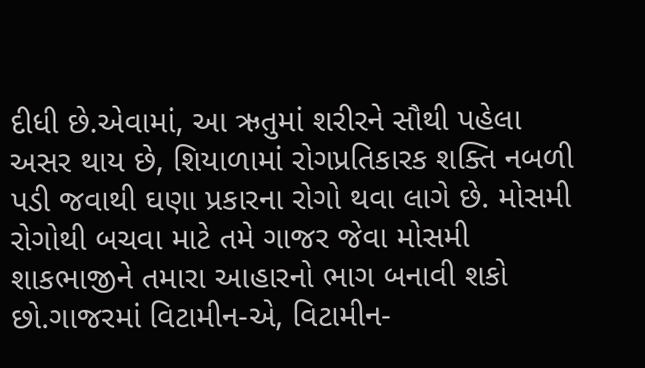દીધી છે.એવામાં, આ ઋતુમાં શરીરને સૌથી પહેલા અસર થાય છે, શિયાળામાં રોગપ્રતિકારક શક્તિ નબળી પડી જવાથી ઘણા પ્રકારના રોગો થવા લાગે છે. મોસમી રોગોથી બચવા માટે તમે ગાજર જેવા મોસમી શાકભાજીને તમારા આહારનો ભાગ બનાવી શકો છો.ગાજરમાં વિટામીન-એ, વિટામીન-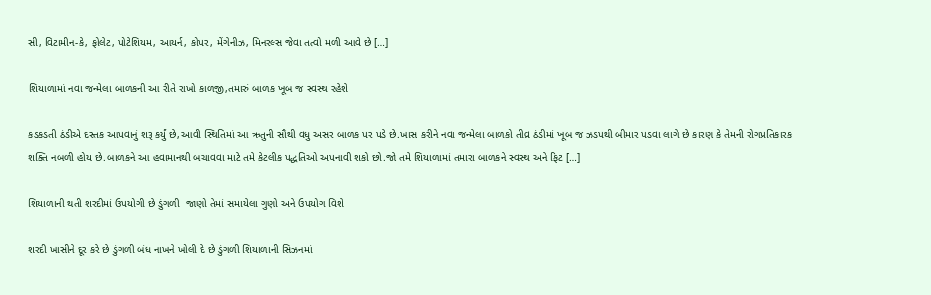સી, વિટામીન-કે, ફોલેટ, પોટેશિયમ, આયર્ન, કોપર, મેંગેનીઝ, મિનરલ્સ જેવા તત્વો મળી આવે છે […]

શિયાળામાં નવા જન્મેલા બાળકની આ રીતે રાખો કાળજી,તમારું બાળક ખૂબ જ સ્વસ્થ રહેશે

કડકડતી ઠંડીએ દસ્તક આપવાનું શરૂ કર્યું છે,આવી સ્થિતિમાં આ ઋતુની સૌથી વધુ અસર બાળક પર પડે છે.ખાસ કરીને નવા જન્મેલા બાળકો તીવ્ર ઠંડીમાં ખૂબ જ ઝડપથી બીમાર પડવા લાગે છે કારણ કે તેમની રોગપ્રતિકારક શક્તિ નબળી હોય છે.બાળકને આ હવામાનથી બચાવવા માટે તમે કેટલીક પદ્ધતિઓ અપનાવી શકો છો.જો તમે શિયાળામાં તમારા બાળકને સ્વસ્થ અને ફિટ […]

શિયાળાની થતી શરદીમાં ઉપયોગી છે ડુંગળી  જાણો તેમાં સમાયેલા ગુણો અને ઉપયોગ વિશે

શરદી ખાસીને દૂર કરે છે ડુંગળી બંધ નાખને ખોલી દે છે ડુંગળી શિયાળાની સિઝનમાં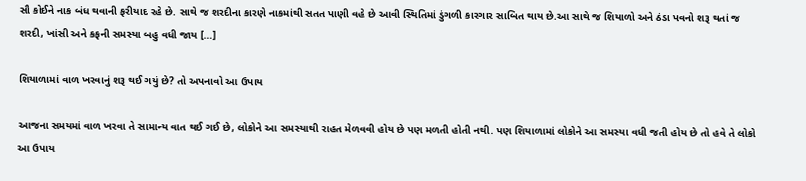સૌ કોઈને નાક બંધ થવાની ફરીયાદ રહે છે. સાથે જ શરદીના કારણે નાકમાંથી સતત પાણી વહે છે આવી સ્થિતિમાં ડુંગળી કારગાર સાબિત થાય છે.આ સાથે જ શિયાળો અને ઠંડા પવનો શરૂ થતાં જ શરદી, ખાંસી અને કફની સમસ્યા બહુ વધી જાય […]

શિયાળામાં વાળ ખરવાનું શરૂ થઈ ગયું છે? તો અપનાવો આ ઉપાય

આજના સમયમાં વાળ ખરવા તે સામાન્ય વાત થઈ ગઈ છે, લોકોને આ સમસ્યાથી રાહત મેળવવી હોય છે પણ મળતી હોતી નથી. પણ શિયાળામાં લોકોને આ સમસ્યા વધી જતી હોય છે તો હવે તે લોકો આ ઉપાય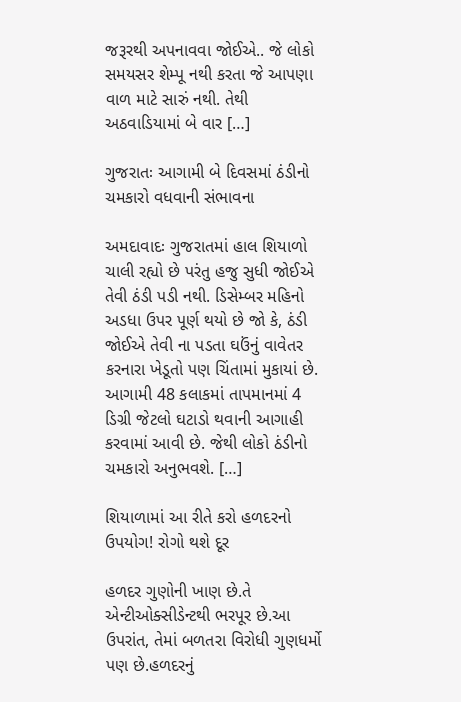જરૂરથી અપનાવવા જોઈએ.. જે લોકો સમયસર શેમ્પૂ નથી કરતા જે આપણા વાળ માટે સારું નથી. તેથી અઠવાડિયામાં બે વાર […]

ગુજરાતઃ આગામી બે દિવસમાં ઠંડીનો ચમકારો વધવાની સંભાવના

અમદાવાદઃ ગુજરાતમાં હાલ શિયાળો ચાલી રહ્યો છે પરંતુ હજુ સુધી જોઈએ તેવી ઠંડી પડી નથી. ડિસેમ્બર મહિનો અડધા ઉપર પૂર્ણ થયો છે જો કે, ઠંડી જોઈએ તેવી ના પડતા ઘઉંનું વાવેતર કરનારા ખેડૂતો પણ ચિંતામાં મુકાયાં છે. આગામી 48 કલાકમાં તાપમાનમાં 4 ડિગ્રી જેટલો ઘટાડો થવાની આગાહી કરવામાં આવી છે. જેથી લોકો ઠંડીનો ચમકારો અનુભવશે. […]

શિયાળામાં આ રીતે કરો હળદરનો ઉપયોગ! રોગો થશે દૂર

હળદર ગુણોની ખાણ છે.તે એન્ટીઓક્સીડેન્ટથી ભરપૂર છે.આ ઉપરાંત, તેમાં બળતરા વિરોધી ગુણધર્મો પણ છે.હળદરનું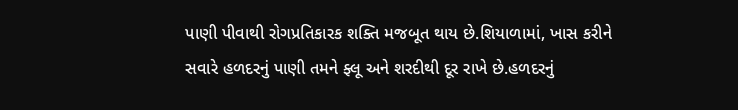પાણી પીવાથી રોગપ્રતિકારક શક્તિ મજબૂત થાય છે.શિયાળામાં, ખાસ કરીને સવારે હળદરનું પાણી તમને ફ્લૂ અને શરદીથી દૂર રાખે છે.હળદરનું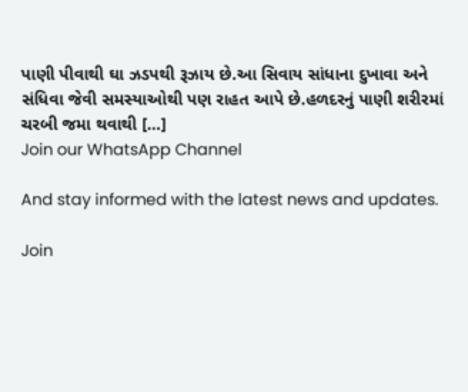પાણી પીવાથી ઘા ઝડપથી રૂઝાય છે.આ સિવાય સાંધાના દુખાવા અને સંધિવા જેવી સમસ્યાઓથી પણ રાહત આપે છે.હળદરનું પાણી શરીરમાં ચરબી જમા થવાથી […]
Join our WhatsApp Channel

And stay informed with the latest news and updates.

Join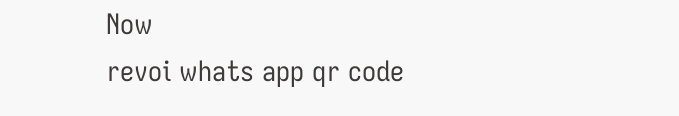Now
revoi whats app qr code